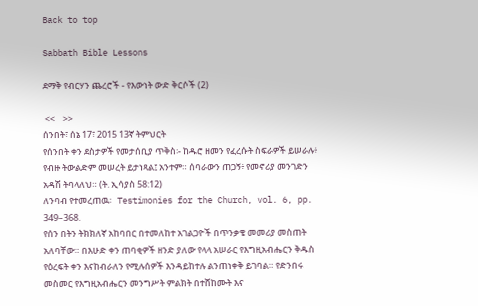Back to top

Sabbath Bible Lessons

ደማቅ የብርሃን ጨረሮች - የእውነት ውድ ቅርሶች (2)

 <<    >>
ሰንበት፣ ሰኔ 17፣ 2015 13ኛ ትምህርት
የሰንበት ቀን ደስታዎች የመታሰቢያ ጥቅስ፡- ከዱሮ ዘመን የፈረሱት ስፍራዎች ይሠራሉ፥ የብዙ ትውልድም መሠረት ይታነጻል፤ አንተም። ሰባራውን ጠጋኝ፥ የመኖሪያ መንገድን አዳሽ ትባላለህ። (ት. ኢሳያስ 58:12)
ለንባብ የተመረጠዉ፡   Testimonies for the Church, vol. 6, pp. 349–368.
የሰን በትን ትክክለኛ አከባበር በተመለከተ አገልጋዮች በጥንቃቄ መመሪያ መስጠት አለባቸው። በእሁድ ቀን ጠባቂዎች ዘንድ ያለው የላላ አሠራር የእግዚአብሔርን ቅዱስ የዕረፍት ቀን እናከብራለን የሚሉሰዎች እንዳይከተሉ ልንጠነቀቅ ይገባል። የድንበሩ መስመር የእግዚአብሔርን መንግሥት ምልክት በተሸከሙት እና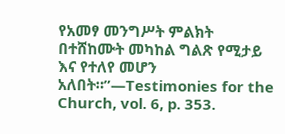የአመፃ መንግሥት ምልክት በተሸከሙት መካከል ግልጽ የሚታይ እና የተለየ መሆን አለበት።”—Testimonies for the Church, vol. 6, p. 353.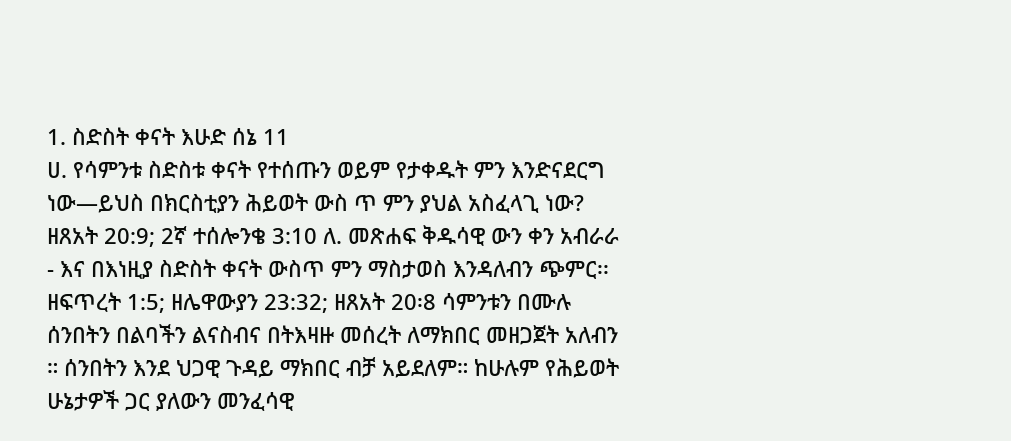1. ስድስት ቀናት እሁድ ሰኔ 11
ሀ. የሳምንቱ ስድስቱ ቀናት የተሰጡን ወይም የታቀዱት ምን እንድናደርግ ነው—ይህስ በክርስቲያን ሕይወት ውስ ጥ ምን ያህል አስፈላጊ ነው? ዘጸአት 20:9; 2ኛ ተሰሎንቄ 3:10 ለ. መጽሐፍ ቅዱሳዊ ውን ቀን አብራራ - እና በእነዚያ ስድስት ቀናት ውስጥ ምን ማስታወስ እንዳለብን ጭምር፡፡ ዘፍጥረት 1:5; ዘሌዋውያን 23:32; ዘጸአት 20፡8 ሳምንቱን በሙሉ ሰንበትን በልባችን ልናስብና በትእዛዙ መሰረት ለማክበር መዘጋጀት አለብን ። ሰንበትን እንደ ህጋዊ ጉዳይ ማክበር ብቻ አይደለም። ከሁሉም የሕይወት ሁኔታዎች ጋር ያለውን መንፈሳዊ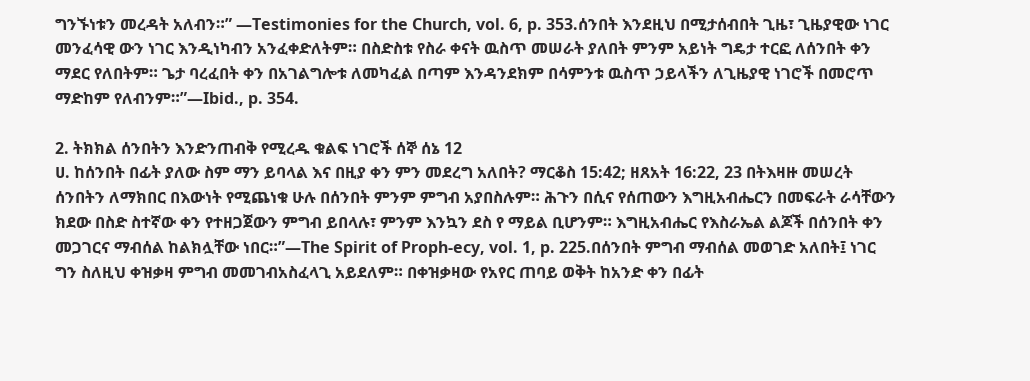ግንኙነቱን መረዳት አለብን።” —Testimonies for the Church, vol. 6, p. 353.ሰንበት እንደዚህ በሚታሰብበት ጊዜ፣ ጊዜያዊው ነገር መንፈሳዊ ውን ነገር እንዲነካብን አንፈቀድለትም። በስድስቱ የስራ ቀናት ዉስጥ መሠራት ያለበት ምንም አይነት ግዴታ ተርፎ ለሰንበት ቀን ማደር የለበትም። ጌታ ባረፈበት ቀን በአገልግሎቱ ለመካፈል በጣም እንዳንደክም በሳምንቱ ዉስጥ ኃይላችን ለጊዜያዊ ነገሮች በመሮጥ ማድከም የለብንም።”—Ibid., p. 354.

2. ትክክል ሰንበትን እንድንጠብቅ የሚረዱ ቁልፍ ነገሮች ሰኞ ሰኔ 12
ሀ. ከሰንበት በፊት ያለው ስም ማን ይባላል እና በዚያ ቀን ምን መደረግ አለበት? ማርቆስ 15:42; ዘጸአት 16:22, 23 በትእዛዙ መሠረት ሰንበትን ለማክበር በእውነት የሚጨነቁ ሁሉ በሰንበት ምንም ምግብ አያበስሉም። ሕጉን በሲና የሰጠውን እግዚአብሔርን በመፍራት ራሳቸውን ክደው በስድ ስተኛው ቀን የተዘጋጀውን ምግብ ይበላሉ፣ ምንም እንኳን ደስ የ ማይል ቢሆንም። እግዚአብሔር የእስራኤል ልጆች በሰንበት ቀን መጋገርና ማብሰል ከልክሏቸው ነበር።”—The Spirit of Proph-ecy, vol. 1, p. 225.በሰንበት ምግብ ማብሰል መወገድ አለበት፤ ነገር ግን ስለዚህ ቀዝቃዛ ምግብ መመገብአስፈላጊ አይደለም። በቀዝቃዛው የአየር ጠባይ ወቅት ከአንድ ቀን በፊት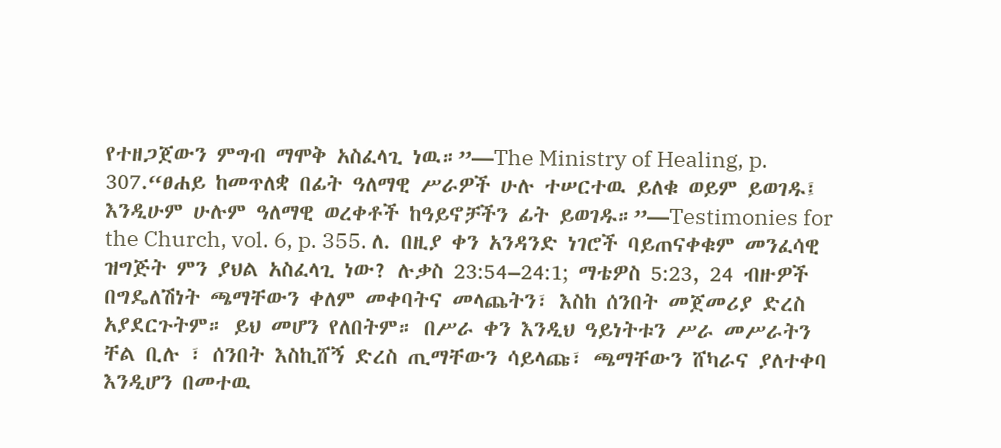የተዘጋጀውን ምግብ ማሞቅ አስፈላጊ ነዉ።”—The Ministry of Healing, p. 307.“ፀሐይ ከመጥለቋ በፊት ዓለማዊ ሥራዎች ሁሉ ተሠርተዉ ይለቁ ወይም ይወገዱ፤ እንዲሁም ሁሉም ዓለማዊ ወረቀቶች ከዓይኖቻችን ፊት ይወገዱ።”—Testimonies for the Church, vol. 6, p. 355. ለ. በዚያ ቀን አንዳንድ ነገሮች ባይጠናቀቁም መንፈሳዊ ዝግጅት ምን ያህል አስፈላጊ ነው? ሉቃስ 23:54–24:1; ማቴዎስ 5:23, 24 ብዙዎች በግዴለሽነት ጫማቸውን ቀለም መቀባትና መላጨትን፣ እስከ ሰንበት መጀመሪያ ድረስ አያደርጉትም። ይህ መሆን የለበትም። በሥራ ቀን እንዲህ ዓይነትቱን ሥራ መሥራትን ቸል ቢሉ ፣ ሰንበት እስኪሸኝ ድረስ ጢማቸውን ሳይላጩ፣ ጫማቸውን ሸካራና ያለተቀባ እንዲሆን በመተዉ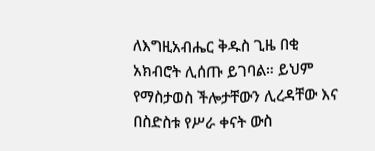ለእግዚአብሔር ቅዱስ ጊዜ በቂ አክብሮት ሊሰጡ ይገባል። ይህም የማስታወስ ችሎታቸውን ሊረዳቸው እና በስድስቱ የሥራ ቀናት ውስ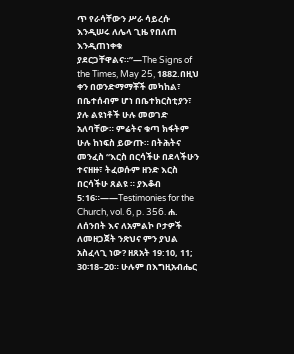ጥ የራሳቸውን ሥራ ሳይረሱ እንዲሠሩ ለሌላ ጊዜ የበለጠ እንዲጠነቀቁ ያደርጋቸዋልና።”—The Signs of the Times, May 25, 1882.በዚህ ቀን በወንድማማቾች መካከል፣ በቤተሰብም ሆነ በቤተክርስቲያን፣ ያሉ ልዩነቶች ሁሉ መወገድ አለባቸው። ምሬትና ቁጣ ክፋትም ሁሉ ከነፍስ ይውጡ። በትሕትና መንፈስ “እርስ በርሳችሁ በደላችሁን ተናዘዙ፣ ትፈወሱም ዘንድ እርስ በርሳችሁ ጸልዩ ። ያእቆብ 5:16።——Testimonies for the Church, vol. 6, p. 356. ሐ. ለሰንበት እና ለአምልኮ ቦታዎች ለመዘጋጀት ንጽህና ምን ያህል አስፈላጊ ነው? ዘጸአት 19:10, 11; 30፡18–20። ሁሉም በእግዚአብሔር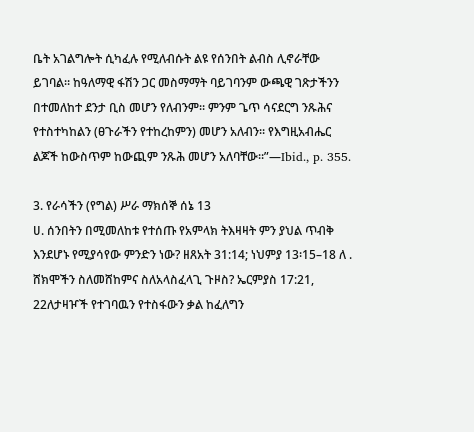ቤት አገልግሎት ሲካፈሉ የሚለብሱት ልዩ የሰንበት ልብስ ሊኖራቸው ይገባል። ከዓለማዊ ፋሽን ጋር መስማማት ባይገባንም ውጫዊ ገጽታችንን በተመለከተ ደንታ ቢስ መሆን የለብንም። ምንም ጌጥ ሳናደርግ ንጹሕና የተስተካከልን (ፀጉራችን የተከረከምን) መሆን አለብን። የእግዚአብሔር ልጆች ከውስጥም ከውጪም ንጹሕ መሆን አለባቸው።”—Ibid., p. 355.

3. የራሳችን (የግል) ሥራ ማክሰኞ ሰኔ 13
ሀ. ሰንበትን በሚመለከቱ የተሰጡ የአምላክ ትእዛዛት ምን ያህል ጥብቅ እንደሆኑ የሚያሳየው ምንድን ነው? ዘጸአት 31:14; ነህምያ 13፡15–18 ለ . ሸክሞችን ስለመሸከምና ስለአላስፈላጊ ጉዞስ? ኤርምያስ 17:21, 22ለታዛዦች የተገባዉን የተስፋውን ቃል ከፈለግን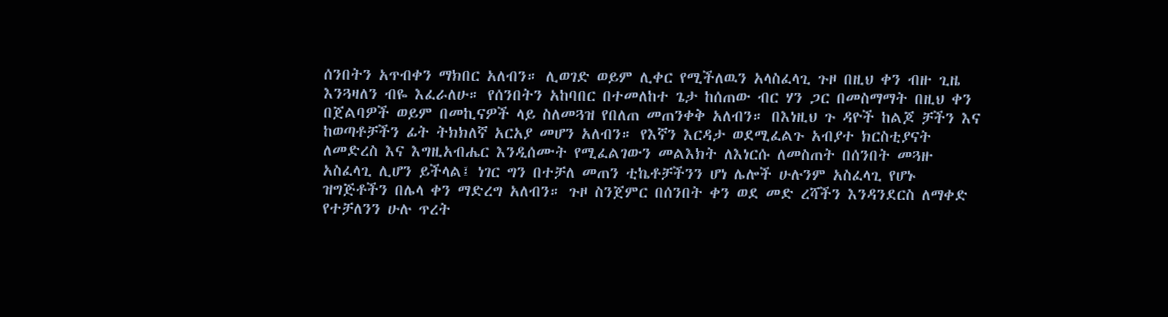ሰንበትን አጥብቀን ማክበር አለብን። ሊወገድ ወይም ሊቀር የሚችለዉን አላስፈላጊ ጉዞ በዚህ ቀን ብዙ ጊዜ እንጓዛለን ብዬ እፈራለሁ። የሰንበትን አከባበር በተመለከተ ጌታ ከሰጠው ብር ሃን ጋር በመስማማት በዚህ ቀን በጀልባዎች ወይም በመኪናዎች ላይ ስለመጓዝ የበለጠ መጠንቀቅ አለብን። በእነዚህ ጉ ዳዮች ከልጆ ቻችን እና ከወጣቶቻችን ፊት ትክክለኛ አርአያ መሆን አለብን። የእኛን እርዳታ ወደሚፈልጉ አብያተ ክርስቲያናት ለመድረስ እና እግዚአብሔር እንዲሰሙት የሚፈልገውን መልእክት ለእነርሱ ለመስጠት በሰንበት መጓዙ አስፈላጊ ሊሆን ይችላል፤ ነገር ግን በተቻለ መጠን ቲኬቶቻችንን ሆነ ሌሎች ሁሉንም አስፈላጊ የሆኑ ዝግጅቶችን በሌላ ቀን ማድረግ አለብን። ጉዞ ስንጀምር በሰንበት ቀን ወደ መድ ረሻችን እንዳንደርስ ለማቀድ የተቻለንን ሁሉ ጥረት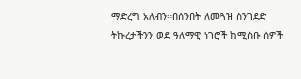ማድረግ አለብን።በሰንበት ለመጓዝ ስንገደድ ትኩረታችንን ወደ ዓለማዊ ነገሮች ከሚስቡ ሰዎች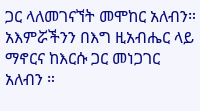ጋር ላለመገናኘት መሞከር አለብን። አእምሯችንን በእግ ዚአብሔር ላይ ማኖርና ከእርሱ ጋር መነጋገር አለብን ።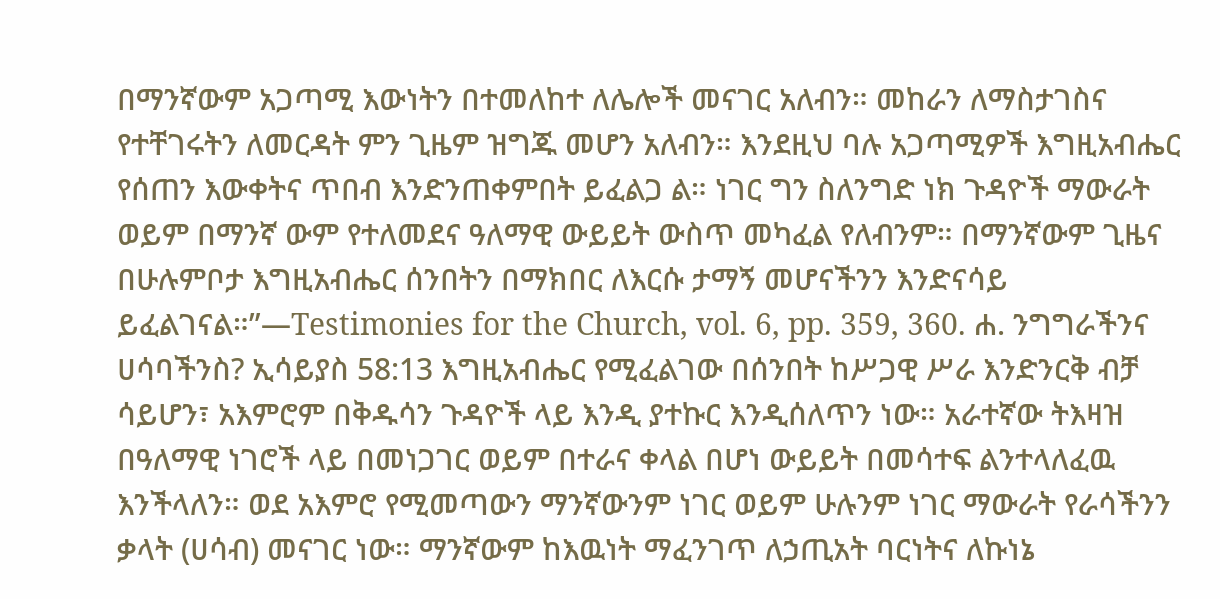በማንኛውም አጋጣሚ እውነትን በተመለከተ ለሌሎች መናገር አለብን። መከራን ለማስታገስና የተቸገሩትን ለመርዳት ምን ጊዜም ዝግጁ መሆን አለብን። እንደዚህ ባሉ አጋጣሚዎች እግዚአብሔር የሰጠን እውቀትና ጥበብ እንድንጠቀምበት ይፈልጋ ል። ነገር ግን ስለንግድ ነክ ጉዳዮች ማውራት ወይም በማንኛ ውም የተለመደና ዓለማዊ ውይይት ውስጥ መካፈል የለብንም። በማንኛውም ጊዜና በሁሉምቦታ እግዚአብሔር ሰንበትን በማክበር ለእርሱ ታማኝ መሆናችንን እንድናሳይ ይፈልገናል።”—Testimonies for the Church, vol. 6, pp. 359, 360. ሐ. ንግግራችንና ሀሳባችንስ? ኢሳይያስ 58:13 እግዚአብሔር የሚፈልገው በሰንበት ከሥጋዊ ሥራ እንድንርቅ ብቻ ሳይሆን፣ አእምሮም በቅዱሳን ጉዳዮች ላይ እንዲ ያተኩር እንዲሰለጥን ነው። አራተኛው ትእዛዝ በዓለማዊ ነገሮች ላይ በመነጋገር ወይም በተራና ቀላል በሆነ ውይይት በመሳተፍ ልንተላለፈዉ እንችላለን። ወደ አእምሮ የሚመጣውን ማንኛውንም ነገር ወይም ሁሉንም ነገር ማውራት የራሳችንን ቃላት (ሀሳብ) መናገር ነው። ማንኛውም ከእዉነት ማፈንገጥ ለኃጢአት ባርነትና ለኩነኔ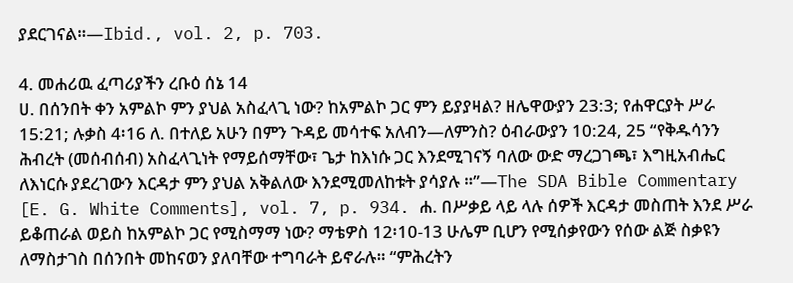ያደርገናል።—Ibid., vol. 2, p. 703.

4. መሐሪዉ ፈጣሪያችን ረቡዕ ሰኔ 14
ሀ. በሰንበት ቀን አምልኮ ምን ያህል አስፈላጊ ነው? ከአምልኮ ጋር ምን ይያያዛል? ዘሌዋውያን 23:3; የሐዋርያት ሥራ 15:21; ሉቃስ 4፡16 ለ. በተለይ አሁን በምን ጉዳይ መሳተፍ አለብን—ለምንስ? ዕብራውያን 10:24, 25 “የቅዱሳንን ሕብረት (መሰብሰብ) አስፈላጊነት የማይሰማቸው፣ ጌታ ከእነሱ ጋር እንደሚገናኝ ባለው ውድ ማረጋገጫ፣ እግዚአብሔር ለእነርሱ ያደረገውን እርዳታ ምን ያህል አቅልለው እንደሚመለከቱት ያሳያሉ ።”—The SDA Bible Commentary [E. G. White Comments], vol. 7, p. 934. ሐ. በሥቃይ ላይ ላሉ ሰዎች እርዳታ መስጠት እንደ ሥራ ይቆጠራል ወይስ ከአምልኮ ጋር የሚስማማ ነው? ማቴዎስ 12፡10-13 ሁሌም ቢሆን የሚሰቃየውን የሰው ልጅ ስቃዩን ለማስታገስ በሰንበት መከናወን ያለባቸው ተግባራት ይኖራሉ። “ምሕረትን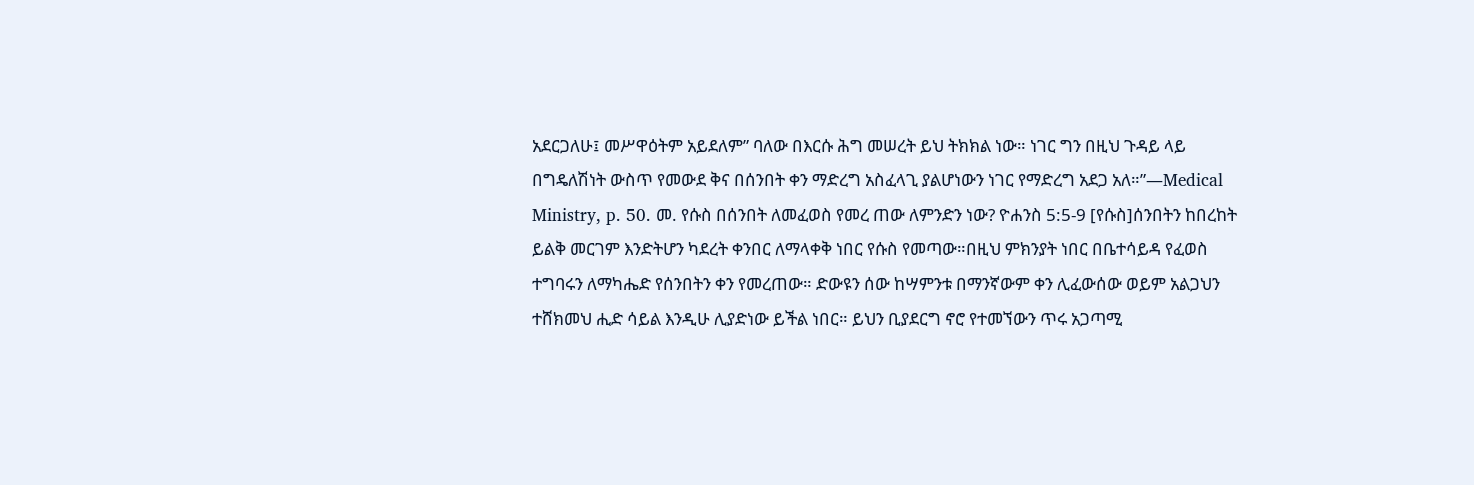አደርጋለሁ፤ መሥዋዕትም አይደለም” ባለው በእርሱ ሕግ መሠረት ይህ ትክክል ነው። ነገር ግን በዚህ ጉዳይ ላይ በግዴለሽነት ውስጥ የመውደ ቅና በሰንበት ቀን ማድረግ አስፈላጊ ያልሆነውን ነገር የማድረግ አደጋ አለ።”—Medical Ministry, p. 50. መ. የሱስ በሰንበት ለመፈወስ የመረ ጠው ለምንድን ነው? ዮሐንስ 5:5-9 [የሱስ]ሰንበትን ከበረከት ይልቅ መርገም እንድትሆን ካደረት ቀንበር ለማላቀቅ ነበር የሱስ የመጣው።በዚህ ምክንያት ነበር በቤተሳይዳ የፈወስ ተግባሩን ለማካሔድ የሰንበትን ቀን የመረጠው። ድውዩን ሰው ከሣምንቱ በማንኛውም ቀን ሊፈውሰው ወይም አልጋህን ተሸክመህ ሒድ ሳይል እንዲሁ ሊያድነው ይችል ነበር። ይህን ቢያደርግ ኖሮ የተመኘውን ጥሩ አጋጣሚ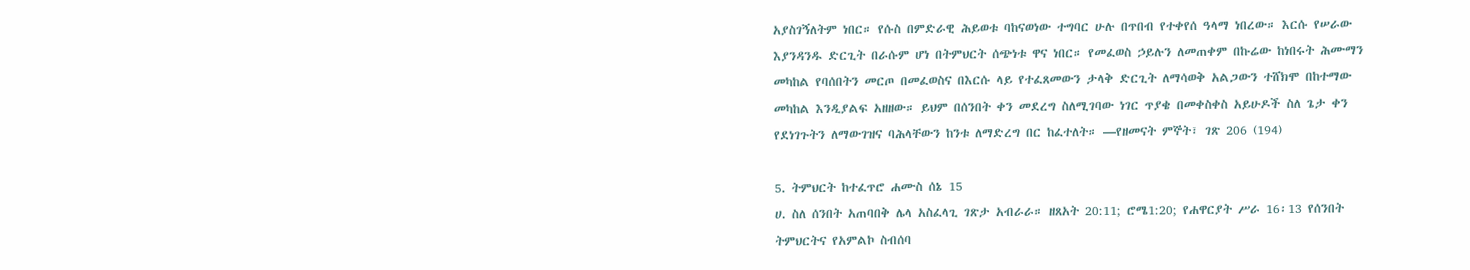አያስገኝለትም ነበር። የሱስ በምድራዊ ሕይወቱ ባከናወነው ተግባር ሁሉ በጥበብ የተቀየሰ ዓላማ ነበረው። እርሱ የሠራው እያንዳንዱ ድርጊት በራሱም ሆነ በትምህርት ሰጭነቱ ዋና ነበር። የመፈወስ ኃይሉን ለመጠቀም በኩሬው ከነበሩት ሕሙማን መካከል የባሰበትን መርጦ በመፈወስና በእርሱ ላይ የተፈጸመውን ታላቅ ድርጊት ለማሳወቅ አልጋውን ተሸክሞ በከተማው መካከል እንዲያልፍ አዘዘው። ይህም በሰንበት ቀን መደረግ ስለሚገባው ነገር ጥያቄ በመቀስቀስ አይሁዶች ስለ ጌታ ቀን የደነገጉትን ለማውገዝና ባሕላቸውን ከንቱ ለማድረግ በር ከፈተለት። —የዘመናት ምኞት፣ ገጽ 206 (194)

5. ትምህርት ከተፈጥሮ ሐሙስ ሰኔ 15
ሀ. ስለ ሰንበት አጠባበቅ ሌላ አስፈላጊ ገጽታ አብራራ። ዘጸአት 20:11; ሮሜ1:20; የሐዋርያት ሥራ 16፡13 የሰንበት ትምህርትና የአምልኮ ስብሰባ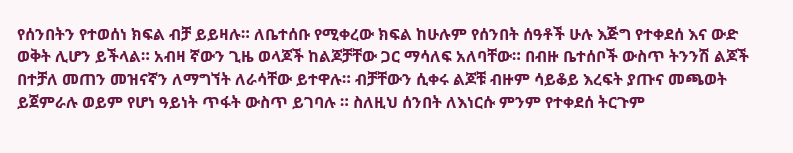የሰንበትን የተወሰነ ክፍል ብቻ ይይዛሉ። ለቤተሰቡ የሚቀረው ክፍል ከሁሉም የሰንበት ሰዓቶች ሁሉ እጅግ የተቀደሰ እና ውድ ወቅት ሊሆን ይችላል። አብዛ ኛውን ጊዜ ወላጆች ከልጆቻቸው ጋር ማሳለፍ አለባቸው። በብዙ ቤተሰቦች ውስጥ ትንንሽ ልጆች በተቻለ መጠን መዝናኛን ለማግኘት ለራሳቸው ይተዋሉ። ብቻቸውን ሲቀሩ ልጆቹ ብዙም ሳይቆይ እረፍት ያጡና መጫወት ይጀምራሉ ወይም የሆነ ዓይነት ጥፋት ውስጥ ይገባሉ ። ስለዚህ ሰንበት ለእነርሱ ምንም የተቀደሰ ትርጉም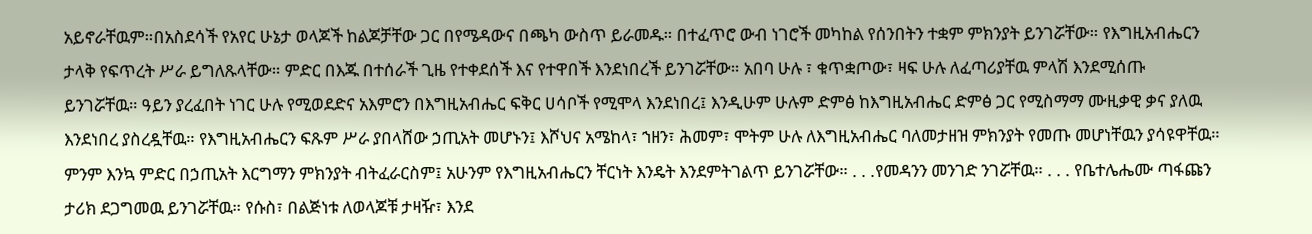አይኖራቸዉም።በአስደሳች የአየር ሁኔታ ወላጆች ከልጆቻቸው ጋር በየሜዳውና በጫካ ውስጥ ይራመዱ። በተፈጥሮ ውብ ነገሮች መካከል የሰንበትን ተቋም ምክንያት ይንገሯቸው። የእግዚአብሔርን ታላቅ የፍጥረት ሥራ ይግለጹላቸው። ምድር በእጁ በተሰራች ጊዜ የተቀደሰች እና የተዋበች እንደነበረች ይንገሯቸው። አበባ ሁሉ ፣ ቁጥቋጦው፣ ዛፍ ሁሉ ለፈጣሪያቸዉ ምላሽ እንደሚሰጡ ይንገሯቸዉ። ዓይን ያረፈበት ነገር ሁሉ የሚወደድና አእምሮን በእግዚአብሔር ፍቅር ሀሳቦች የሚሞላ እንደነበረ፤ እንዲሁም ሁሉም ድምፅ ከእግዚአብሔር ድምፅ ጋር የሚስማማ ሙዚቃዊ ቃና ያለዉ እንደነበረ ያስረዷቸዉ። የእግዚአብሔርን ፍጹም ሥራ ያበላሸው ኃጢአት መሆኑን፤ እሾህና አሜከላ፣ ኀዘን፣ ሕመም፣ ሞትም ሁሉ ለእግዚአብሔር ባለመታዘዝ ምክንያት የመጡ መሆነቸዉን ያሳዩዋቸዉ። ምንም እንኳ ምድር በኃጢአት እርግማን ምክንያት ብትፈራርስም፤ አሁንም የእግዚአብሔርን ቸርነት እንዴት እንደምትገልጥ ይንገሯቸው። . . .የመዳንን መንገድ ንገሯቸዉ። . . . የቤተሌሔሙ ጣፋጩን ታሪክ ደጋግመዉ ይንገሯቸዉ። የሱስ፣ በልጅነቱ ለወላጆቹ ታዛዥ፣ እንደ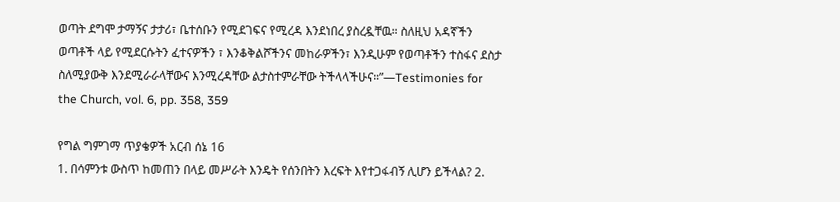ወጣት ደግሞ ታማኝና ታታሪ፣ ቤተሰቡን የሚደገፍና የሚረዳ እንደነበረ ያስረዷቸዉ። ስለዚህ አዳኛችን ወጣቶች ላይ የሚደርሱትን ፈተናዎችን ፣ እንቆቅልሾችንና መከራዎችን፣ እንዲሁም የወጣቶችን ተስፋና ደስታ ስለሚያውቅ እንደሚራራላቸውና እንሚረዳቸው ልታስተምራቸው ትችላላችሁና።”—Testimonies for the Church, vol. 6, pp. 358, 359

የግል ግምገማ ጥያቄዎች አርብ ሰኔ 16
1. በሳምንቱ ውስጥ ከመጠን በላይ መሥራት እንዴት የሰንበትን እረፍት እየተጋፋብኝ ሊሆን ይችላል? 2.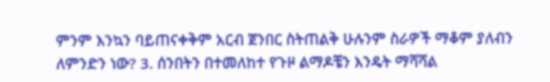ምንም እንኳን ባይጠናቀቅም አርብ ጀንበር ስትጠልቅ ሁሉንም ስራዎች ማቆም ያለብን ለምንድን ነው? 3. ሰንበትን በተመለከተ የጉዞ ልማዶቼን እንዴት ማሻሻል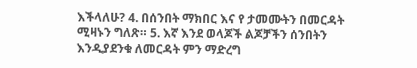እችላለሁ? 4. በሰንበት ማክበር እና የ ታመሙትን በመርዳት ሚዛኑን ግለጽ። 5. እኛ እንደ ወላጆች ልጆቻችን ሰንበትን እንዲያደንቁ ለመርዳት ምን ማድረግ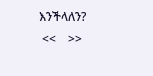እንችላለን?
 <<    >>